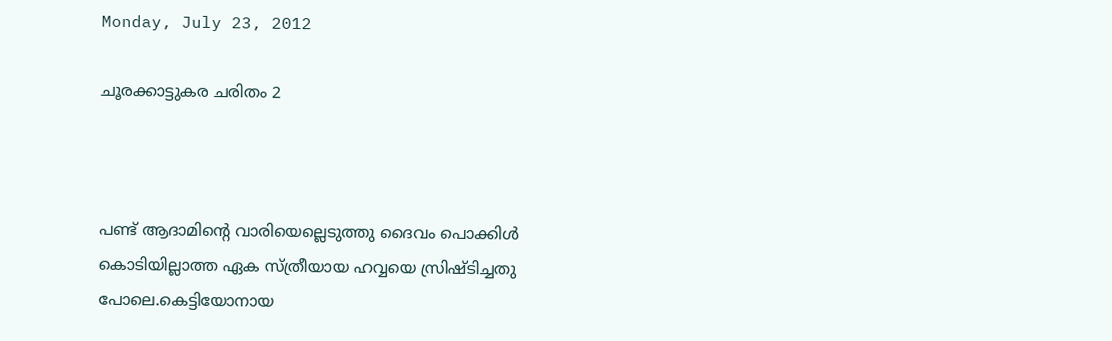Monday, July 23, 2012

ചൂരക്കാട്ടുകര ചരിതം 2



പണ്ട് ആദാമിന്റെ വാരിയെല്ലെടുത്തു ദൈവം പൊക്കിള്‍ കൊടിയില്ലാത്ത ഏക സ്ത്രീയായ ഹവ്വയെ സ്രിഷ്ടിച്ചതു പോലെ.കെട്ടിയോനായ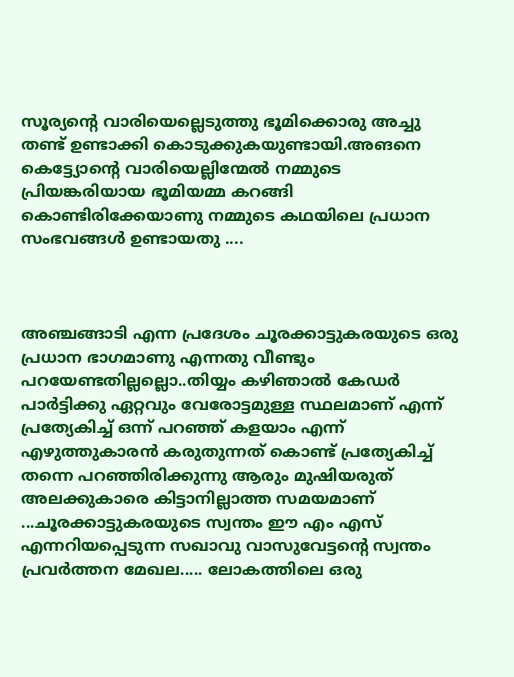സൂര്യന്റെ വാരിയെല്ലെടുത്തു ഭൂമിക്കൊരു അച്ചു തണ്ട് ഉണ്ടാക്കി കൊടുക്കുകയുണ്ടായി.അങനെ കെട്ട്യോന്റെ വാരിയെല്ലിന്മേല്‍ നമ്മുടെ പ്രിയങ്കരിയായ ഭൂമിയമ്മ കറങ്ങി കൊണ്ടിരിക്കേയാണു നമ്മുടെ കഥയിലെ പ്രധാന സംഭവങ്ങള്‍ ഉണ്ടായതു ....



അഞ്ചങ്ങാടി എന്ന പ്രദേശം ചൂരക്കാട്ടുകരയുടെ ഒരു പ്രധാന ഭാഗമാണു എന്നതു വീണ്ടും പറയേണ്ടതില്ലല്ലൊ..തിയ്യം കഴിഞാല്‍ കേഡര്‍ പാര്‍ട്ടിക്കു ഏറ്റവും വേരോട്ടമുള്ള സ്ഥലമാണ് എന്ന് പ്രത്യേകിച്ച് ഒന്ന് പറഞ്ഞ് കളയാം എന്ന് എഴുത്തുകാരന്‍ കരുതുന്നത് കൊണ്ട് പ്രത്യേകിച്ച് തന്നെ പറഞ്ഞിരിക്കുന്നു ആരും മുഷിയരുത് അലക്കുകാരെ കിട്ടാനില്ലാത്ത സമയമാണ് ...ചൂരക്കാട്ടുകരയുടെ സ്വന്തം ഈ എം എസ് എന്നറിയപ്പെടുന്ന സഖാവു വാസുവേട്ടന്റെ സ്വന്തം പ്രവര്‍ത്തന മേഖല..... ലോകത്തിലെ ഒരു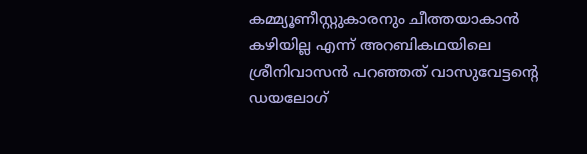കമ്മ്യൂണീസ്റ്റുകാരനും ചീത്തയാകാന്‍ കഴിയില്ല എന്ന് അറബികഥയിലെ ശ്രീനിവാസന്‍ പറഞ്ഞത് വാസുവേട്ടന്റെ ഡയലോഗ്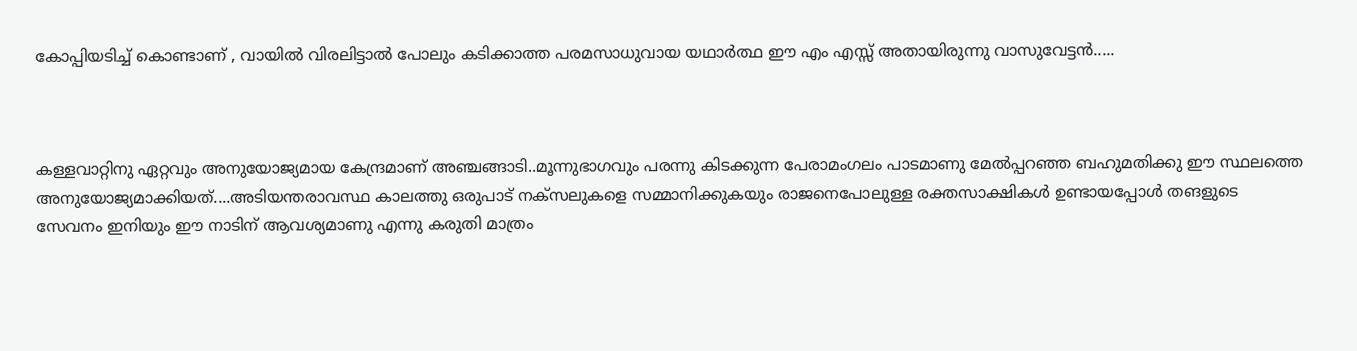കോപ്പിയടിച്ച് കൊണ്ടാണ് , വായില്‍ വിരലിട്ടാല്‍ പോലും കടിക്കാത്ത പരമസാധുവായ യഥാര്‍ത്ഥ ഈ എം എസ്സ് അതായിരുന്നു വാസുവേട്ടന്‍.....



കള്ളവാറ്റിനു ഏറ്റവും അനുയോജ്യമായ കേന്ദ്രമാണ് അഞ്ചങ്ങാടി..മൂന്നുഭാഗവും പരന്നു കിടക്കുന്ന പേരാമംഗലം പാടമാണു മേല്‍പ്പറഞ്ഞ ബഹുമതിക്കു ഈ സ്ഥലത്തെ അനുയോജ്യമാക്കിയത്....അടിയന്തരാവസ്ഥ കാലത്തു ഒരുപാട് നക്സലുകളെ സമ്മാനിക്കുകയും രാജനെപോലുള്ള രക്തസാക്ഷികള്‍ ഉണ്ടായപ്പോള്‍ തങളുടെ സേവനം ഇനിയും ഈ നാടിന് ആവശ്യമാണു എന്നു കരുതി മാത്രം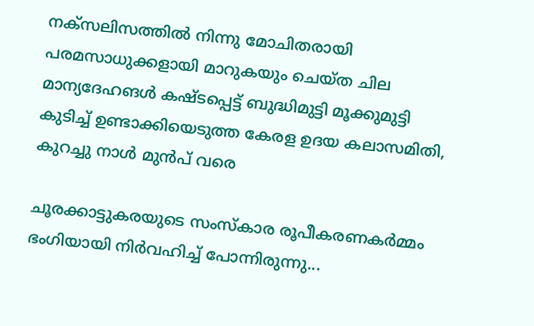നക്സലിസത്തില്‍ നിന്നു മോചിതരായി പരമസാധുക്കളായി മാറുകയും ചെയ്ത ചില മാന്യദേഹങള്‍ കഷ്ടപ്പെട്ട് ബുദ്ധിമുട്ടി മൂക്കുമുട്ടി കുടിച്ച് ഉണ്ടാക്കിയെടുത്ത കേരള ഉദയ കലാസമിതി, കുറച്ചു നാള്‍ മുന്‍പ് വരെ

ചൂരക്കാട്ടുകരയുടെ സംസ്കാര രൂപീകരണകര്‍മ്മം ഭംഗിയായി നിര്‍വഹിച്ച് പോന്നിരുന്നു...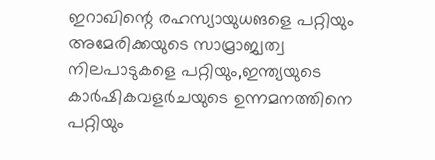ഇറാഖിന്റെ രഹസ്യായുധങളെ പറ്റിയും അമേരിക്കയുടെ സാമ്രാജ്വത്വ നിലപാടുകളെ പറ്റിയും,ഇന്ത്യയുടെ കാര്‍ഷികവളര്‍ചയുടെ ഉന്നമനത്തിനെ പറ്റിയും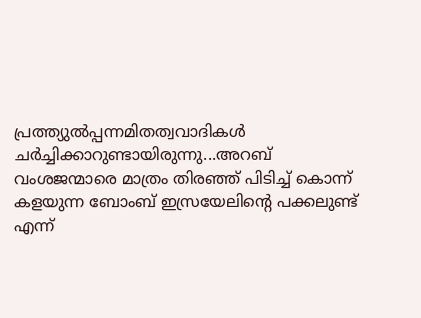പ്രത്ത്യുല്‍പ്പന്നമിതത്വവാദികള്‍ ചര്‍ച്ചിക്കാറുണ്ടായിരുന്നു...അറബ് വംശജന്മാരെ മാത്രം തിരഞ്ഞ് പിടിച്ച് കൊന്ന് കളയുന്ന ബോംബ് ഇസ്രയേലിന്റെ പക്കലുണ്ട് എന്ന്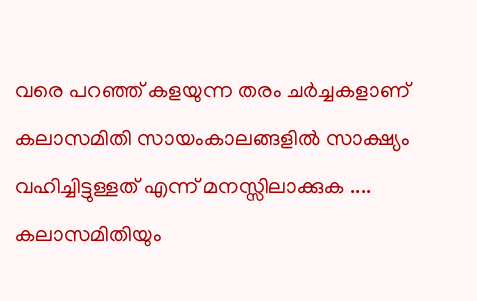വരെ പറഞ്ഞ് കളയുന്ന തരം ചര്‍ച്ചകളാണ് കലാസമിതി സായംകാലങ്ങളില്‍ സാക്ഷ്യം വഹിച്ചിട്ടുള്ളത് എന്ന് മനസ്സിലാക്കുക .... കലാസമിതിയും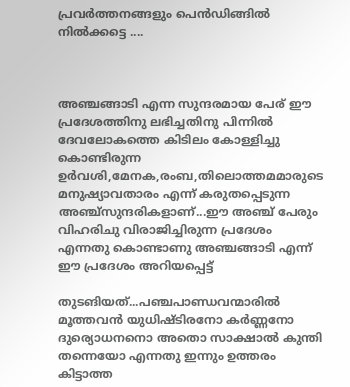പ്രവര്‍ത്തനങ്ങളും പെന്‍ഡിങ്ങില്‍ നില്‍ക്കട്ടെ ....



അഞ്ചങ്ങാടി എന്ന സുന്ദരമായ പേര് ഈ പ്രദേശത്തിനു ലഭിച്ചതിനു പിന്നില്‍ ദേവലോകത്തെ കിടിലം കോള്ളിച്ചു കൊണ്ടിരുന്ന ഉര്‍വശി,മേനക,രംബ,തിലൊത്തമമാരുടെ മനുഷ്യാവതാരം എന്ന് കരുതപ്പെടുന്ന അഞ്ച്സുന്ദരികളാണ്...ഈ അഞ്ച് പേരും വിഹരിചു വിരാജിച്ചിരുന്ന പ്രദേശം എന്നതു കൊണ്ടാണു അഞ്ചങ്ങാടി എന്ന് ഈ പ്രദേശം അറിയപ്പെട്ട്

തുടങിയത്...പഞ്ചപാണ്ഡവന്മാരില്‍ മൂത്തവന്‍ യുധിഷ്ടിരനോ കര്‍ണ്ണനോ ദുര്യൊധനനൊ അതൊ സാക്ഷാല്‍ കുന്തി തന്നെയോ എന്നതു ഇന്നും ഉത്തരം കിട്ടാത്ത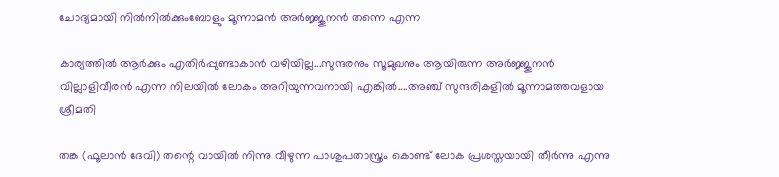ചോദ്യമായി നില്‍നില്‍ക്കുംബോളും മൂന്നാമന്‍ അര്‍ജ്ജുനന്‍ തന്നെ എന്ന

കാര്യത്തില്‍ ആര്‍ക്കും എതിര്‍പ്പുണ്ടാകാന്‍ വഴിയില്ല...സുന്ദരനും സൂമുഖനും ആയിരുന്ന അര്‍ജ്ജുനന്‍ വില്ലാളിവീരന്‍ എന്ന നിലയില്‍ ലോകം അറിയുന്നവനായി എങ്കില്‍....അഞ്ച് സുന്ദരികളില്‍ മൂന്നാമത്തവളായ ശ്രീമതി

തങ്ക (ഫൂലാന്‍ ദേവി) തന്റെ വായില്‍ നിന്നു വീഴുന്ന പാശുപതാസ്ത്രം കൊണ്ട് ലോക പ്രശസ്തയായി തീര്‍ന്നു എന്നു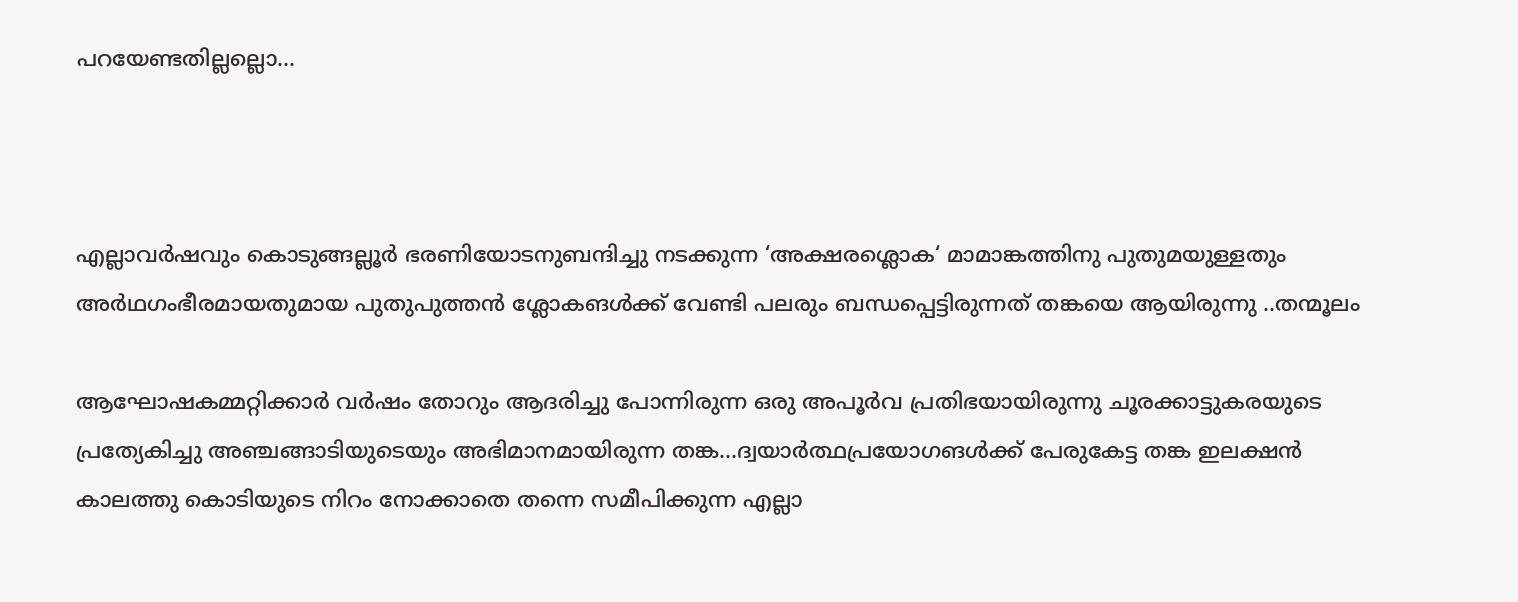പറയേണ്ടതില്ലല്ലൊ...



എല്ലാവര്‍ഷവും കൊടുങ്ങല്ലൂര്‍ ഭരണിയോടനുബന്ദിച്ചു നടക്കുന്ന ‘അക്ഷരശ്ലൊക‘ മാമാങ്കത്തിനു പുതുമയുള്ളതും അര്‍ഥഗംഭീരമായതുമായ പുതുപുത്തന്‍ ശ്ലോകങള്‍ക്ക് വേണ്ടി പലരും ബന്ധപ്പെട്ടിരുന്നത് തങ്കയെ ആയിരുന്നു ..തന്മൂലം

ആഘോഷകമ്മറ്റിക്കാര്‍ വര്‍ഷം തോറും ആദരിച്ചു പോന്നിരുന്ന ഒരു അപൂര്‍വ പ്രതിഭയായിരുന്നു ചൂരക്കാട്ടുകരയുടെ പ്രത്യേകിച്ചു അഞ്ചങ്ങാടിയുടെയും അഭിമാനമായിരുന്ന തങ്ക...ദ്വയാര്‍ത്ഥപ്രയോഗങള്‍ക്ക് പേരുകേട്ട തങ്ക ഇലക്ഷന്‍ കാലത്തു കൊടിയുടെ നിറം നോക്കാതെ തന്നെ സമീപിക്കുന്ന എല്ലാ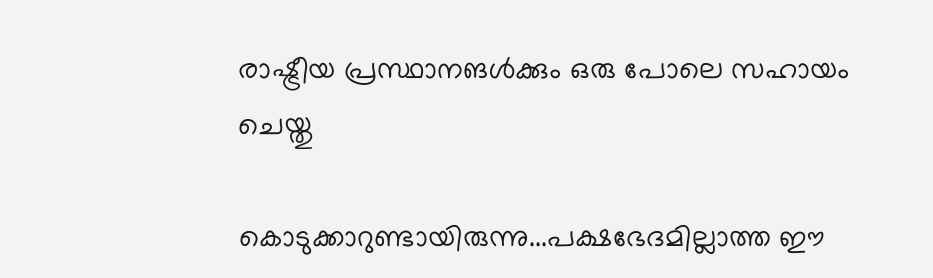രാഷ്ട്രീയ പ്രസ്ഥാനങള്‍ക്കും ഒരു പോലെ സഹായം ചെയ്തു

കൊടുക്കാറുണ്ടായിരുന്നു...പക്ഷഭേദമില്ലാത്ത ഈ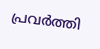പ്രവര്‍ത്തി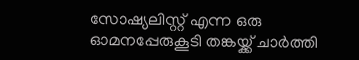സോഷ്യലിസ്റ്റ് എന്ന ഒരു ഓമനപ്പേരുകൂടി തങ്കയ്ക്ക് ചാര്‍ത്തി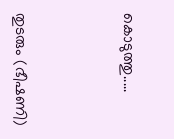കൊടുത്തു.....



തുടരും (ഭീഷണി)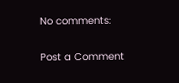No comments:

Post a Comment